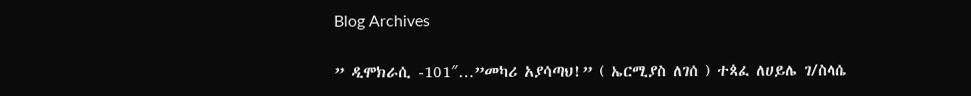Blog Archives

” ዲሞክራሲ -101″…”መካሪ አያሳጣህ!” ( ኤርሚያስ ለገሰ ) ተጳፈ ለሀይሌ ገ/ስላሴ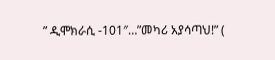” ዲሞክራሲ -101″…”መካሪ አያሳጣህ!” (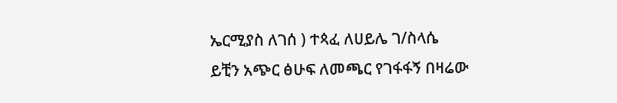ኤርሚያስ ለገሰ ) ተጳፈ ለሀይሌ ገ/ስላሴ
ይቺን አጭር ፅሁፍ ለመጫር የገፋፋኝ በዛሬው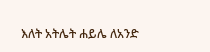እለት አትሌት ሐይሌ ለአንድ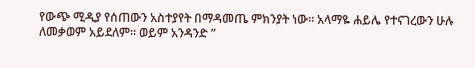የውጭ ሚዲያ የሰጠውን አስተያየት በማዳመጤ ምክንያት ነው። አላማዬ ሐይሌ የተናገረውን ሁሉ ለመቃወም አይደለም። ወይም አንዳንድ ”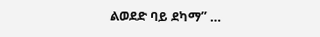ልወደድ ባይ ደካማ” …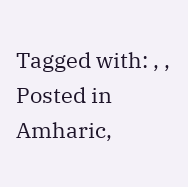Tagged with: , ,
Posted in Amharic,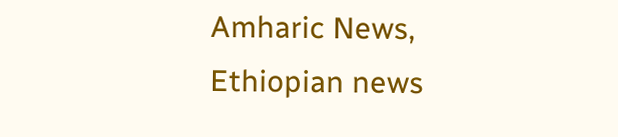Amharic News, Ethiopian news